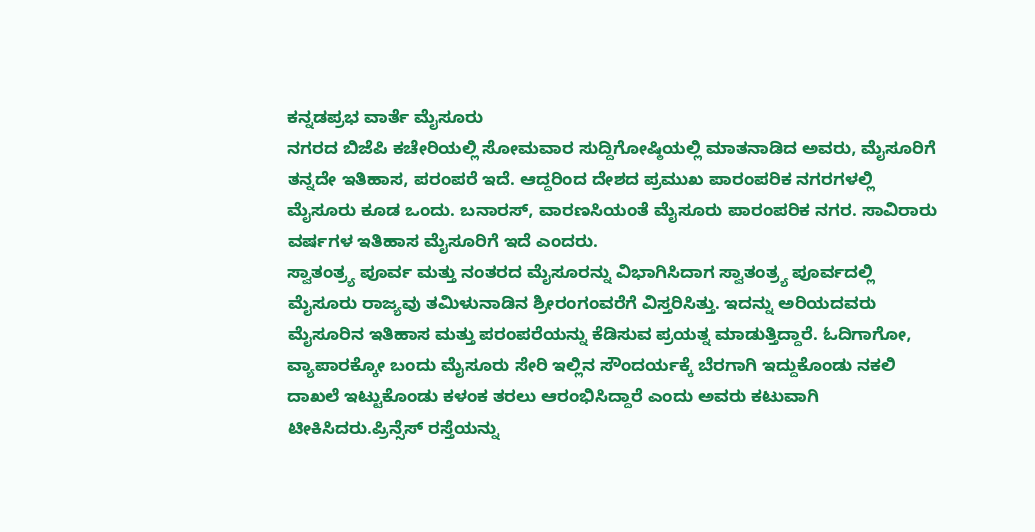ಕನ್ನಡಪ್ರಭ ವಾರ್ತೆ ಮೈಸೂರು
ನಗರದ ಬಿಜೆಪಿ ಕಚೇರಿಯಲ್ಲಿ ಸೋಮವಾರ ಸುದ್ದಿಗೋಷ್ಠಿಯಲ್ಲಿ ಮಾತನಾಡಿದ ಅವರು, ಮೈಸೂರಿಗೆ ತನ್ನದೇ ಇತಿಹಾಸ, ಪರಂಪರೆ ಇದೆ. ಆದ್ದರಿಂದ ದೇಶದ ಪ್ರಮುಖ ಪಾರಂಪರಿಕ ನಗರಗಳಲ್ಲಿ ಮೈಸೂರು ಕೂಡ ಒಂದು. ಬನಾರಸ್, ವಾರಣಸಿಯಂತೆ ಮೈಸೂರು ಪಾರಂಪರಿಕ ನಗರ. ಸಾವಿರಾರು ವರ್ಷಗಳ ಇತಿಹಾಸ ಮೈಸೂರಿಗೆ ಇದೆ ಎಂದರು.
ಸ್ವಾತಂತ್ರ್ಯ ಪೂರ್ವ ಮತ್ತು ನಂತರದ ಮೈಸೂರನ್ನು ವಿಭಾಗಿಸಿದಾಗ ಸ್ವಾತಂತ್ರ್ಯ ಪೂರ್ವದಲ್ಲಿ ಮೈಸೂರು ರಾಜ್ಯವು ತಮಿಳುನಾಡಿನ ಶ್ರೀರಂಗಂವರೆಗೆ ವಿಸ್ತರಿಸಿತ್ತು. ಇದನ್ನು ಅರಿಯದವರು ಮೈಸೂರಿನ ಇತಿಹಾಸ ಮತ್ತು ಪರಂಪರೆಯನ್ನು ಕೆಡಿಸುವ ಪ್ರಯತ್ನ ಮಾಡುತ್ತಿದ್ದಾರೆ. ಓದಿಗಾಗೋ, ವ್ಯಾಪಾರಕ್ಕೋ ಬಂದು ಮೈಸೂರು ಸೇರಿ ಇಲ್ಲಿನ ಸೌಂದರ್ಯಕ್ಕೆ ಬೆರಗಾಗಿ ಇದ್ದುಕೊಂಡು ನಕಲಿ ದಾಖಲೆ ಇಟ್ಟುಕೊಂಡು ಕಳಂಕ ತರಲು ಆರಂಭಿಸಿದ್ದಾರೆ ಎಂದು ಅವರು ಕಟುವಾಗಿ ಟೀಕಿಸಿದರು.ಪ್ರಿನ್ಸೆಸ್ ರಸ್ತೆಯನ್ನು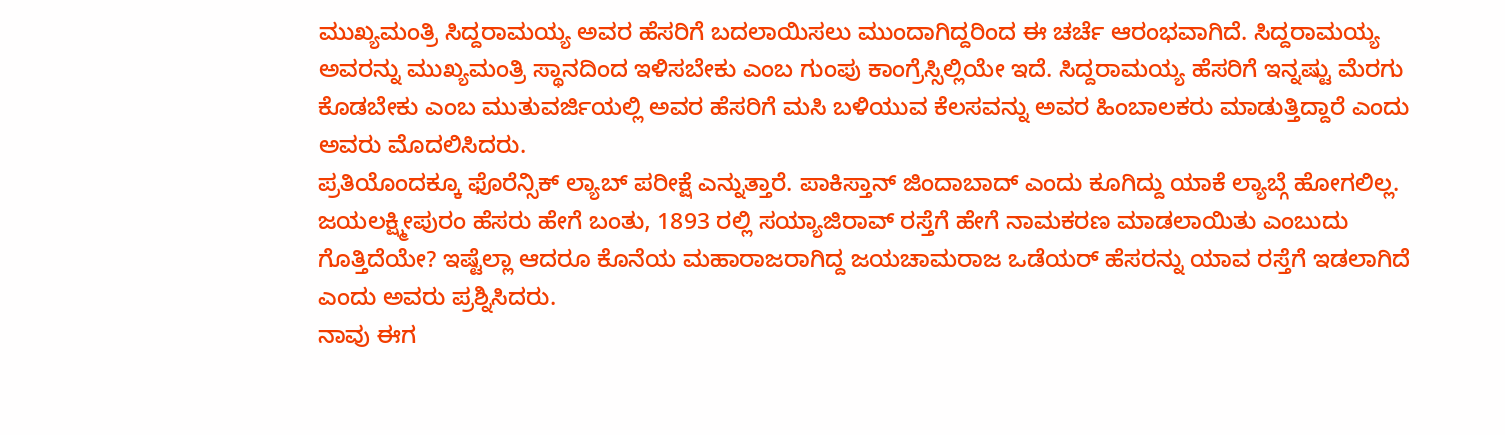ಮುಖ್ಯಮಂತ್ರಿ ಸಿದ್ದರಾಮಯ್ಯ ಅವರ ಹೆಸರಿಗೆ ಬದಲಾಯಿಸಲು ಮುಂದಾಗಿದ್ದರಿಂದ ಈ ಚರ್ಚೆ ಆರಂಭವಾಗಿದೆ. ಸಿದ್ದರಾಮಯ್ಯ ಅವರನ್ನು ಮುಖ್ಯಮಂತ್ರಿ ಸ್ಥಾನದಿಂದ ಇಳಿಸಬೇಕು ಎಂಬ ಗುಂಪು ಕಾಂಗ್ರೆಸ್ಸಿಲ್ಲಿಯೇ ಇದೆ. ಸಿದ್ದರಾಮಯ್ಯ ಹೆಸರಿಗೆ ಇನ್ನಷ್ಟು ಮೆರಗು ಕೊಡಬೇಕು ಎಂಬ ಮುತುವರ್ಜಿಯಲ್ಲಿ ಅವರ ಹೆಸರಿಗೆ ಮಸಿ ಬಳಿಯುವ ಕೆಲಸವನ್ನು ಅವರ ಹಿಂಬಾಲಕರು ಮಾಡುತ್ತಿದ್ದಾರೆ ಎಂದು ಅವರು ಮೊದಲಿಸಿದರು.
ಪ್ರತಿಯೊಂದಕ್ಕೂ ಫೊರೆನ್ಸಿಕ್ ಲ್ಯಾಬ್ ಪರೀಕ್ಷೆ ಎನ್ನುತ್ತಾರೆ. ಪಾಕಿಸ್ತಾನ್ ಜಿಂದಾಬಾದ್ ಎಂದು ಕೂಗಿದ್ದು ಯಾಕೆ ಲ್ಯಾಬ್ಗೆ ಹೋಗಲಿಲ್ಲ. ಜಯಲಕ್ಷ್ಮೀಪುರಂ ಹೆಸರು ಹೇಗೆ ಬಂತು, 1893 ರಲ್ಲಿ ಸಯ್ಯಾಜಿರಾವ್ ರಸ್ತೆಗೆ ಹೇಗೆ ನಾಮಕರಣ ಮಾಡಲಾಯಿತು ಎಂಬುದು ಗೊತ್ತಿದೆಯೇ? ಇಷ್ಟೆಲ್ಲಾ ಆದರೂ ಕೊನೆಯ ಮಹಾರಾಜರಾಗಿದ್ದ ಜಯಚಾಮರಾಜ ಒಡೆಯರ್ ಹೆಸರನ್ನು ಯಾವ ರಸ್ತೆಗೆ ಇಡಲಾಗಿದೆ ಎಂದು ಅವರು ಪ್ರಶ್ನಿಸಿದರು.
ನಾವು ಈಗ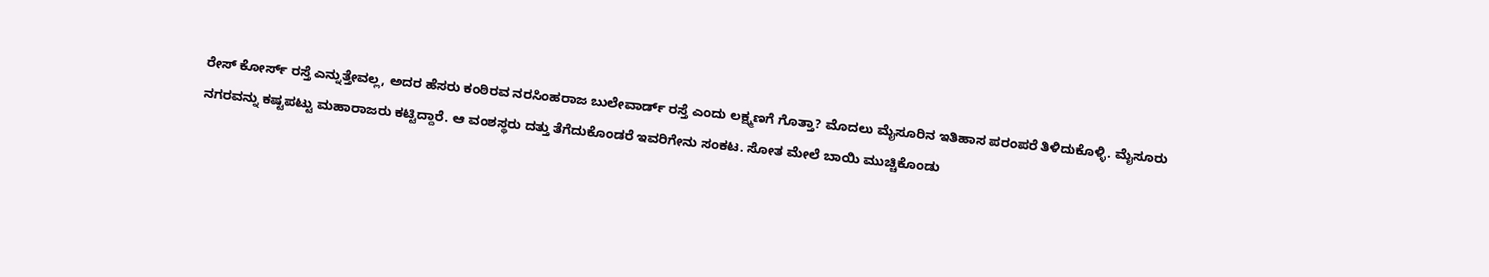ರೇಸ್ ಕೋರ್ಸ್ ರಸ್ತೆ ಎನ್ನುತ್ತೇವಲ್ಲ, ಅದರ ಹೆಸರು ಕಂಠಿರವ ನರಸಿಂಹರಾಜ ಬುಲೇವಾರ್ಡ್ ರಸ್ತೆ ಎಂದು ಲಕ್ಷ್ಮಣಗೆ ಗೊತ್ತಾ? ಮೊದಲು ಮೈಸೂರಿನ ಇತಿಹಾಸ ಪರಂಪರೆ ತಿಳಿದುಕೊಳ್ಳಿ. ಮೈಸೂರು ನಗರವನ್ನು ಕಷ್ಟಪಟ್ಟು ಮಹಾರಾಜರು ಕಟ್ಟಿದ್ದಾರೆ. ಆ ವಂಶಸ್ಥರು ದತ್ತು ತೆಗೆದುಕೊಂಡರೆ ಇವರಿಗೇನು ಸಂಕಟ. ಸೋತ ಮೇಲೆ ಬಾಯಿ ಮುಚ್ಚಿಕೊಂಡು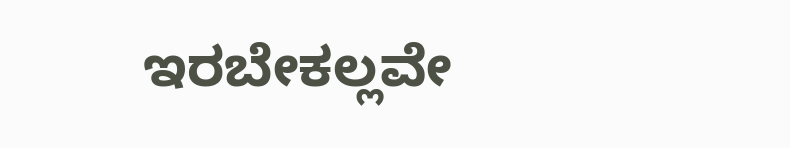ಇರಬೇಕಲ್ಲವೇ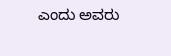ಎಂದು ಅವರು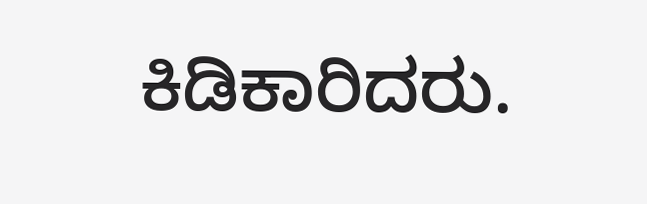ಕಿಡಿಕಾರಿದರು.